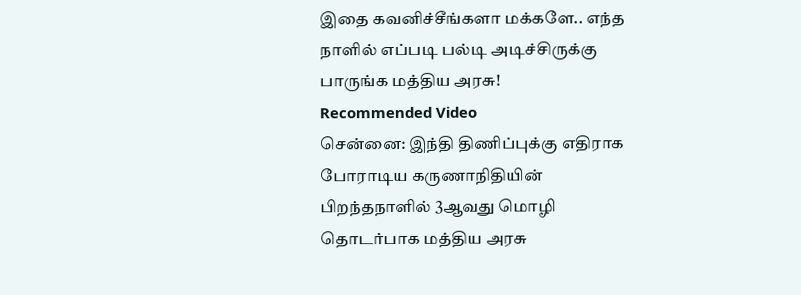இதை கவனிச்சீங்களா மக்களே.. எந்த நாளில் எப்படி பல்டி அடிச்சிருக்கு பாருங்க மத்திய அரசு!
Recommended Video
சென்னை: இந்தி திணிப்புக்கு எதிராக போராடிய கருணாநிதியின் பிறந்தநாளில் 3ஆவது மொழி தொடர்பாக மத்திய அரசு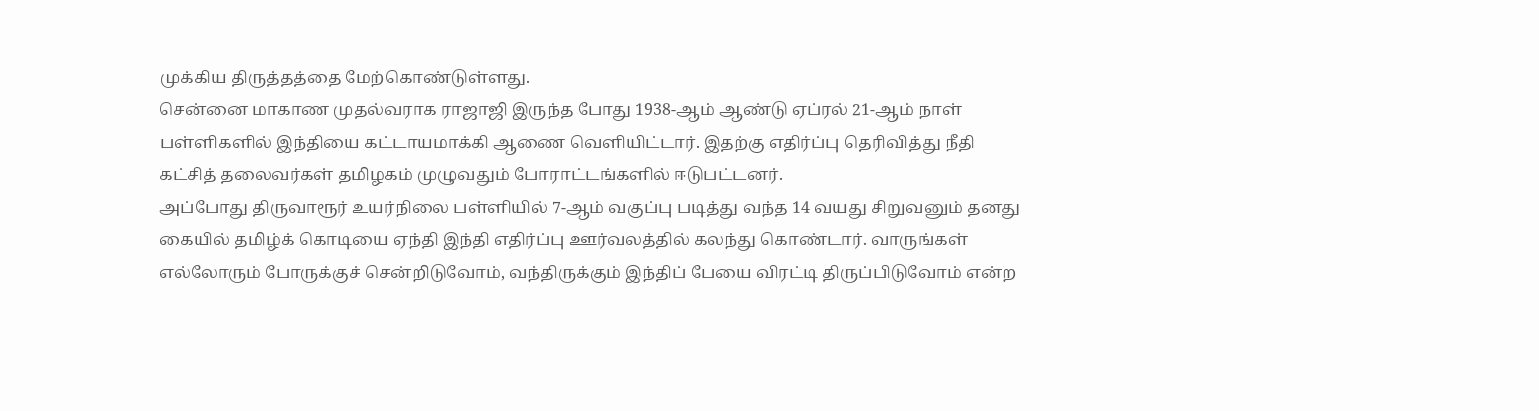முக்கிய திருத்தத்தை மேற்கொண்டுள்ளது.
சென்னை மாகாண முதல்வராக ராஜாஜி இருந்த போது 1938-ஆம் ஆண்டு ஏப்ரல் 21-ஆம் நாள் பள்ளிகளில் இந்தியை கட்டாயமாக்கி ஆணை வெளியிட்டார். இதற்கு எதிர்ப்பு தெரிவித்து நீதி கட்சித் தலைவர்கள் தமிழகம் முழுவதும் போராட்டங்களில் ஈடுபட்டனர்.
அப்போது திருவாரூர் உயர்நிலை பள்ளியில் 7-ஆம் வகுப்பு படித்து வந்த 14 வயது சிறுவனும் தனது கையில் தமிழ்க் கொடியை ஏந்தி இந்தி எதிர்ப்பு ஊர்வலத்தில் கலந்து கொண்டார். வாருங்கள் எல்லோரும் போருக்குச் சென்றிடுவோம், வந்திருக்கும் இந்திப் பேயை விரட்டி திருப்பிடுவோம் என்ற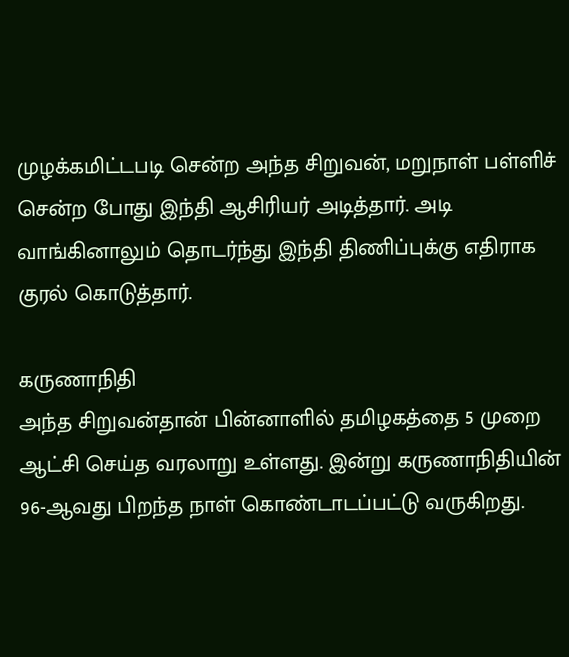முழக்கமிட்டபடி சென்ற அந்த சிறுவன், மறுநாள் பள்ளிச் சென்ற போது இந்தி ஆசிரியர் அடித்தார். அடி வாங்கினாலும் தொடர்ந்து இந்தி திணிப்புக்கு எதிராக குரல் கொடுத்தார்.

கருணாநிதி
அந்த சிறுவன்தான் பின்னாளில் தமிழகத்தை 5 முறை ஆட்சி செய்த வரலாறு உள்ளது. இன்று கருணாநிதியின் 96-ஆவது பிறந்த நாள் கொண்டாடப்பட்டு வருகிறது.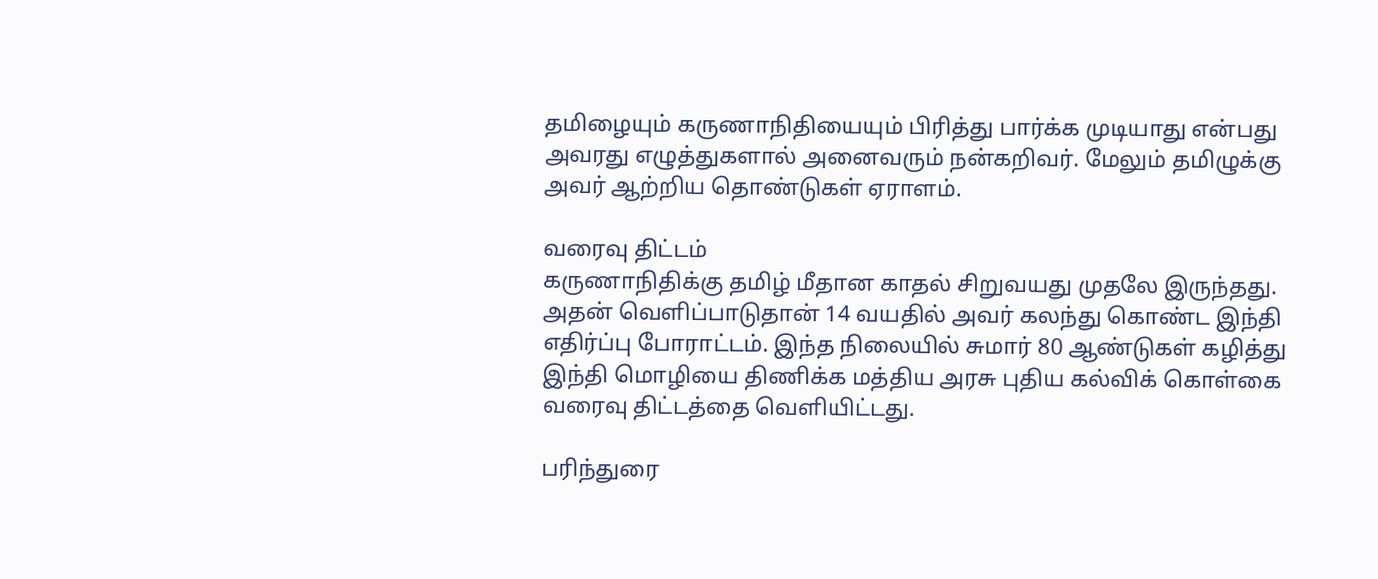தமிழையும் கருணாநிதியையும் பிரித்து பார்க்க முடியாது என்பது அவரது எழுத்துகளால் அனைவரும் நன்கறிவர். மேலும் தமிழுக்கு அவர் ஆற்றிய தொண்டுகள் ஏராளம்.

வரைவு திட்டம்
கருணாநிதிக்கு தமிழ் மீதான காதல் சிறுவயது முதலே இருந்தது. அதன் வெளிப்பாடுதான் 14 வயதில் அவர் கலந்து கொண்ட இந்தி எதிர்ப்பு போராட்டம். இந்த நிலையில் சுமார் 80 ஆண்டுகள் கழித்து இந்தி மொழியை திணிக்க மத்திய அரசு புதிய கல்விக் கொள்கை வரைவு திட்டத்தை வெளியிட்டது.

பரிந்துரை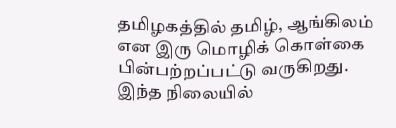தமிழகத்தில் தமிழ், ஆங்கிலம் என இரு மொழிக் கொள்கை பின்பற்றப்பட்டு வருகிறது. இந்த நிலையில்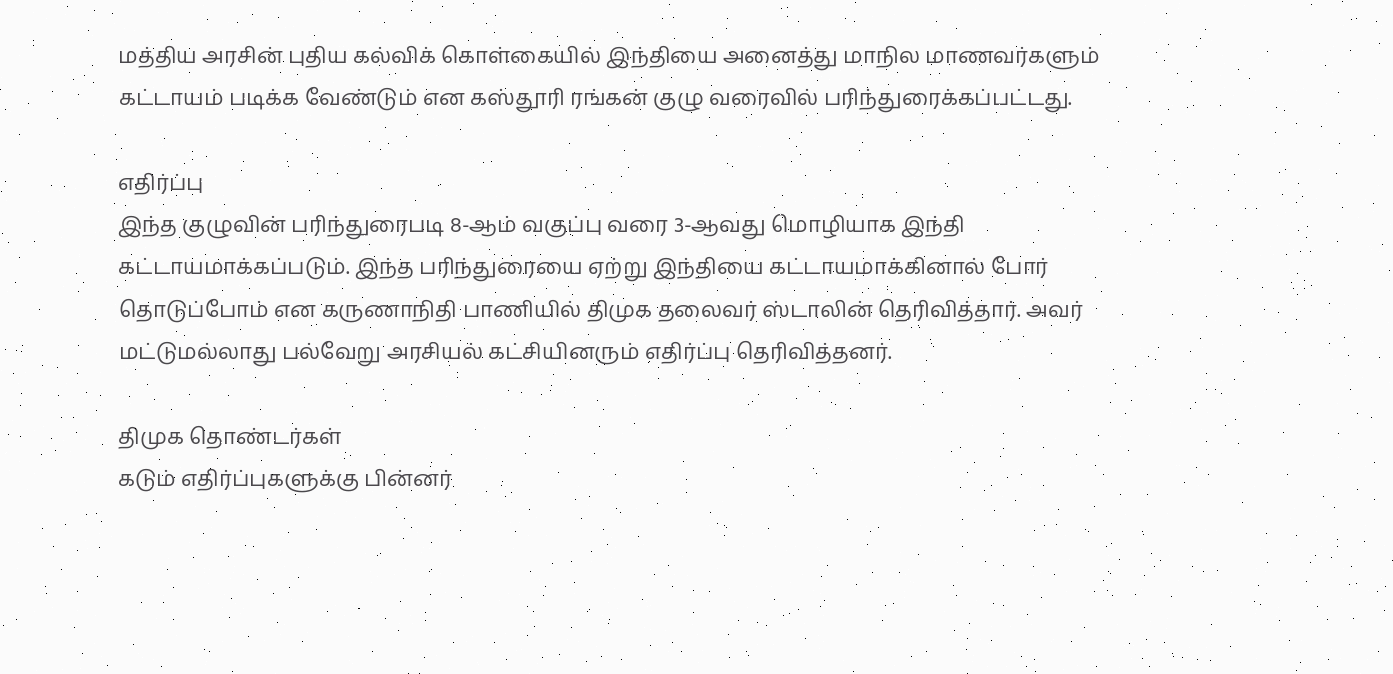மத்திய அரசின் புதிய கல்விக் கொள்கையில் இந்தியை அனைத்து மாநில மாணவர்களும் கட்டாயம் படிக்க வேண்டும் என கஸ்தூரி ரங்கன் குழு வரைவில் பரிந்துரைக்கப்பட்டது.

எதிர்ப்பு
இந்த குழுவின் பரிந்துரைபடி 8-ஆம் வகுப்பு வரை 3-ஆவது மொழியாக இந்தி கட்டாயமாக்கப்படும். இந்த பரிந்துரையை ஏற்று இந்தியை கட்டாயமாக்கினால் போர் தொடுப்போம் என கருணாநிதி பாணியில் திமுக தலைவர் ஸ்டாலின் தெரிவித்தார். அவர் மட்டுமல்லாது பல்வேறு அரசியல் கட்சியினரும் எதிர்ப்பு தெரிவித்தனர்.

திமுக தொண்டர்கள்
கடும் எதிர்ப்புகளுக்கு பின்னர்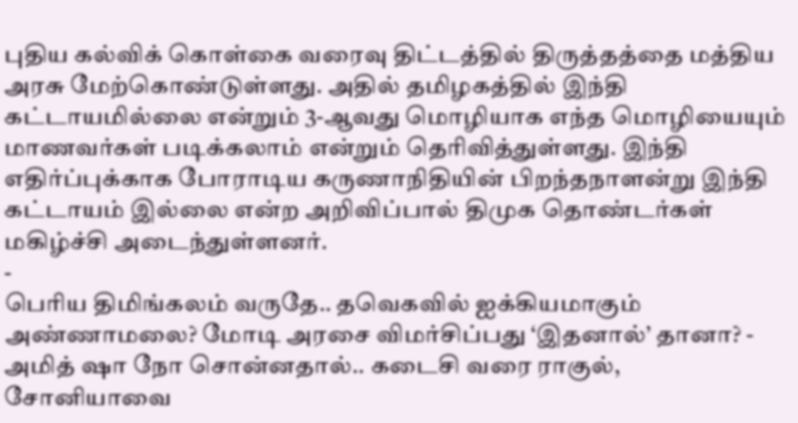புதிய கல்விக் கொள்கை வரைவு திட்டத்தில் திருத்தத்தை மத்திய அரசு மேற்கொண்டுள்ளது. அதில் தமிழகத்தில் இந்தி கட்டாயமில்லை என்றும் 3-ஆவது மொழியாக எந்த மொழியையும் மாணவர்கள் படிக்கலாம் என்றும் தெரிவித்துள்ளது. இந்தி எதிர்ப்புக்காக போராடிய கருணாநிதியின் பிறந்தநாளன்று இந்தி கட்டாயம் இல்லை என்ற அறிவிப்பால் திமுக தொண்டர்கள் மகிழ்ச்சி அடைந்துள்ளனர்.
-
பெரிய திமிங்கலம் வருதே.. தவெகவில் ஐக்கியமாகும் அண்ணாமலை? மோடி அரசை விமர்சிப்பது ‘இதனால்’ தானா? -
அமித் ஷா நோ சொன்னதால்.. கடைசி வரை ராகுல், சோனியாவை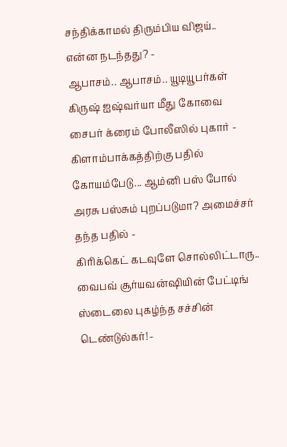சந்திக்காமல் திரும்பிய விஜய்.. என்ன நடந்தது? -
ஆபாசம்.. ஆபாசம்.. யூடியூபர்கள் கிருஷ் ஐஷ்வர்யா மீது கோவை சைபர் க்ரைம் போலீஸில் புகார் -
கிளாம்பாக்கத்திற்கு பதில் கோயம்பேடு... ஆம்னி பஸ் போல் அரசு பஸ்சும் புறப்படுமா? அமைச்சர் தந்த பதில் -
கிரிக்கெட் கடவுளே சொல்லிட்டாரு.. வைபவ் சூர்யவன்ஷியின் பேட்டிங் ஸ்டைலை புகழ்ந்த சச்சின் டெண்டுல்கர்! -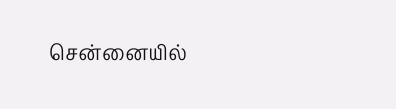சென்னையில்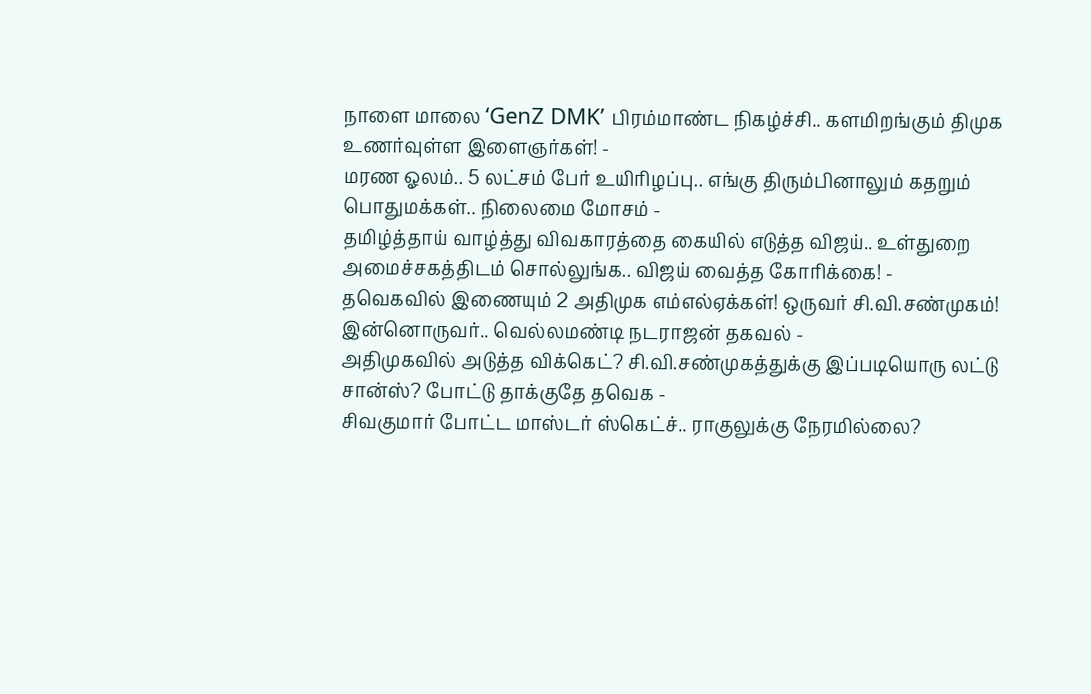நாளை மாலை ‘GenZ DMK’ பிரம்மாண்ட நிகழ்ச்சி.. களமிறங்கும் திமுக உணர்வுள்ள இளைஞர்கள்! -
மரண ஓலம்.. 5 லட்சம் பேர் உயிரிழப்பு.. எங்கு திரும்பினாலும் கதறும் பொதுமக்கள்.. நிலைமை மோசம் -
தமிழ்த்தாய் வாழ்த்து விவகாரத்தை கையில் எடுத்த விஜய்.. உள்துறை அமைச்சகத்திடம் சொல்லுங்க.. விஜய் வைத்த கோரிக்கை! -
தவெகவில் இணையும் 2 அதிமுக எம்எல்ஏக்கள்! ஒருவர் சி.வி.சண்முகம்! இன்னொருவர்.. வெல்லமண்டி நடராஜன் தகவல் -
அதிமுகவில் அடுத்த விக்கெட்? சி.வி.சண்முகத்துக்கு இப்படியொரு லட்டு சான்ஸ்? போட்டு தாக்குதே தவெக -
சிவகுமார் போட்ட மாஸ்டர் ஸ்கெட்ச்.. ராகுலுக்கு நேரமில்லை?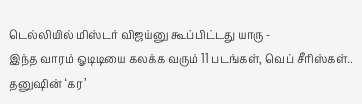டெல்லியில் மிஸ்டர் விஜய்னு கூப்பிட்டது யாரு -
இந்த வாரம் ஓடிடியை கலக்க வரும் 11 படங்கள், வெப் சீரிஸ்கள்.. தனுஷின் ‘கர’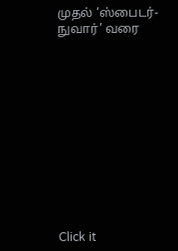முதல் ‘ஸ்பைடர்-நுவார்’ வரை












Click it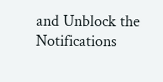and Unblock the Notifications